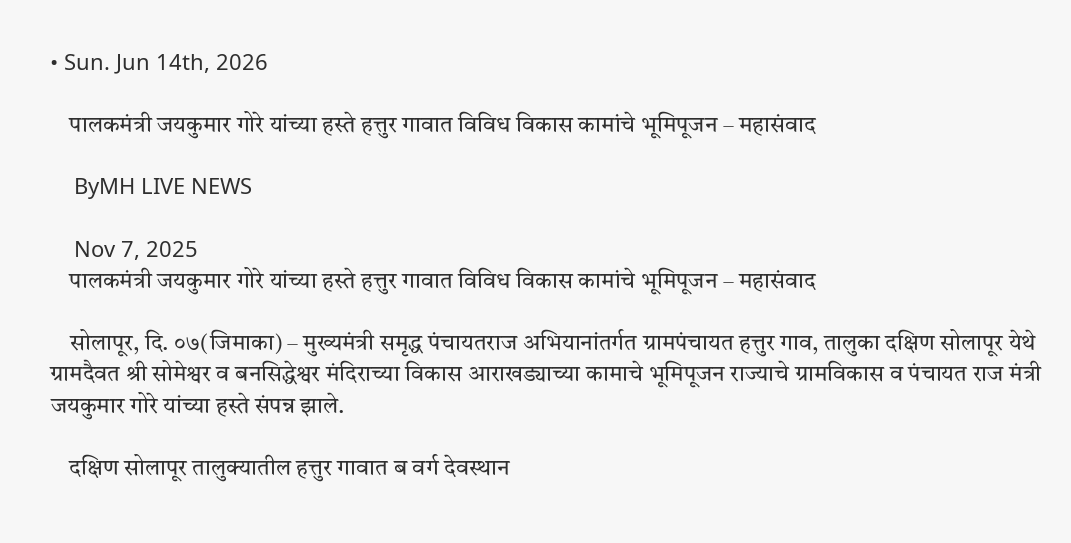• Sun. Jun 14th, 2026

    पालकमंत्री जयकुमार गोरे यांच्या हस्ते हत्तुर गावात विविध विकास कामांचे भूमिपूजन – महासंवाद

    ByMH LIVE NEWS

    Nov 7, 2025
    पालकमंत्री जयकुमार गोरे यांच्या हस्ते हत्तुर गावात विविध विकास कामांचे भूमिपूजन – महासंवाद

    सोलापूर, दि. ०७(जिमाका) – मुख्यमंत्री समृद्ध पंचायतराज अभियानांतर्गत ग्रामपंचायत हत्तुर गाव, तालुका दक्षिण सोलापूर येथे ग्रामदैवत श्री सोमेश्वर व बनसिद्धेश्वर मंदिराच्या विकास आराखड्याच्या कामाचे भूमिपूजन राज्याचे ग्रामविकास व पंचायत राज मंत्री जयकुमार गोरे यांच्या हस्ते संपन्न झाले.

    दक्षिण सोलापूर तालुक्यातील हत्तुर गावात ब वर्ग देवस्थान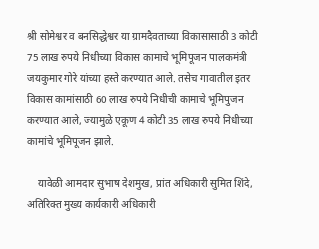श्री सोमेश्वर व बनसिद्धेश्वर या ग्रामदैवताच्या विकासासाठी 3 कोटी 75 लाख रुपये निधीच्या विकास कामाचे भूमिपूजन पालकमंत्री जयकुमार गोरे यांच्या हस्ते करण्यात आले. तसेच गावातील इतर विकास कामांसाठी 60 लाख रुपये निधीची कामाचे भूमिपुजन करण्यात आले, ज्यामुळे एकूण 4 कोटी 35 लाख रुपये निधीच्या कामांचे भूमिपूजन झाले.

    यावेळी आमदार सुभाष देशमुख, प्रांत अधिकारी सुमित शिंदे, अतिरिक्त मुख्य कार्यकारी अधिकारी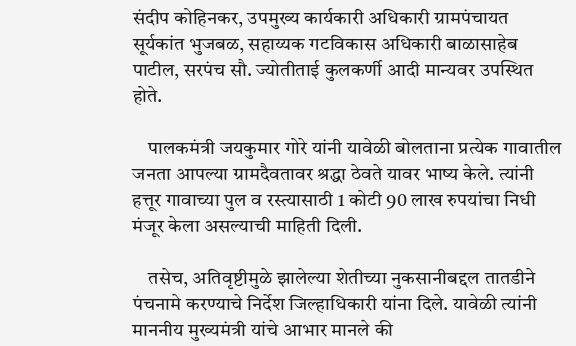संदीप कोहिनकर, उपमुख्य कार्यकारी अधिकारी ग्रामपंचायत सूर्यकांत भुजबळ, सहाय्यक गटविकास अधिकारी बाळासाहेब पाटील, सरपंच सौ. ज्योतीताई कुलकर्णी आदी मान्यवर उपस्थित होते.

    पालकमंत्री जयकुमार गोरे यांनी यावेळी बोलताना प्रत्येक गावातील जनता आपल्या ग्रामदैवतावर श्रद्धा ठेवते यावर भाष्य केले. त्यांनी हत्तूर गावाच्या पुल व रस्त्यासाठी 1 कोटी 90 लाख रुपयांचा निधी मंजूर केला असल्याची माहिती दिली.

    तसेच, अतिवृष्टीमुळे झालेल्या शेतीच्या नुकसानीबद्दल तातडीने पंचनामे करण्याचे निर्देश जिल्हाधिकारी यांना दिले. यावेळी त्यांनी माननीय मुख्यमंत्री यांचे आभार मानले की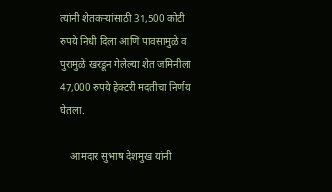त्यांनी शेतकऱ्यांसाठी 31,500 कोटी रुपये निधी दिला आणि पावसामुळे व पुरामुळे खरडून गेलेल्या शेत जमिनीला  47,000 रुपये हेक्टरी मदतीचा निर्णय घेतला.

    आमदार सुभाष देशमुख यांनी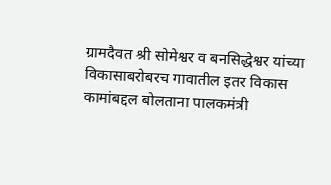ग्रामदैवत श्री सोमेश्वर व बनसिद्धेश्वर यांच्या विकासाबरोबरच गावातील इतर विकास कामांबद्दल बोलताना पालकमंत्री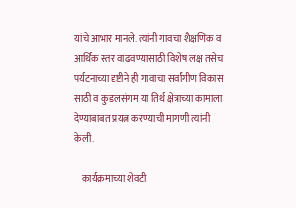यांचे आभार मानले. त्यांनी गावचा शैक्षणिक व आर्थिक स्तर वाढवण्यासाठी विशेष लक्ष तसेच पर्यटनाच्या दृष्टीने ही गावाचा सर्वांगीण विकास साठी व कुडलसंगम या तिर्थ क्षेत्राच्या कामाला देण्याबाबत प्रयत्न करण्याची मागणी त्यांनी केली.

    कार्यक्रमाच्या शेवटी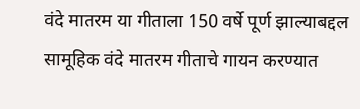वंदे मातरम या गीताला 150 वर्षे पूर्ण झाल्याबद्दल सामूहिक वंदे मातरम गीताचे गायन करण्यात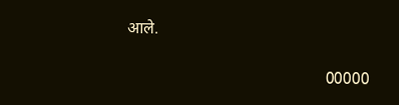आले.

                                                00000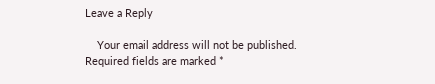Leave a Reply

    Your email address will not be published. Required fields are marked *